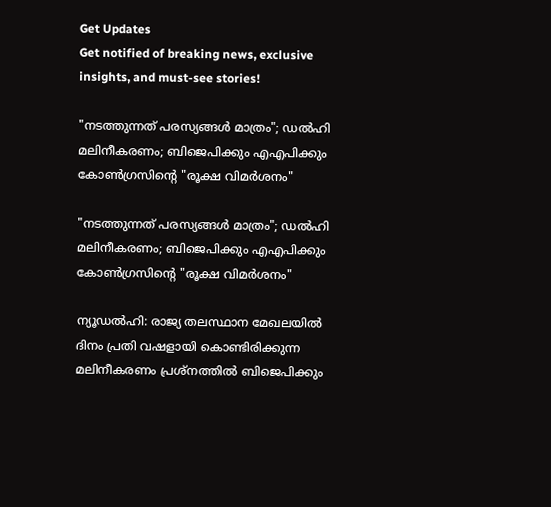Get Updates
Get notified of breaking news, exclusive insights, and must-see stories!

"നടത്തുന്നത് പരസ്യങ്ങൾ മാത്രം"; ഡൽഹി മലിനീകരണം; ബിജെപിക്കും എഎപിക്കും കോൺഗ്രസിന്റെ "രൂക്ഷ വിമർശനം"

"നടത്തുന്നത് പരസ്യങ്ങൾ മാത്രം"; ഡൽഹി മലിനീകരണം; ബിജെപിക്കും എഎപിക്കും കോൺഗ്രസിന്റെ "രൂക്ഷ വിമർശനം"

ന്യൂഡൽഹി: രാജ്യ തലസ്ഥാന മേഖലയിൽ ദിനം പ്രതി വഷളായി കൊണ്ടിരിക്കുന്ന മലിനീകരണം പ്രശ്നത്തിൽ ബിജെപിക്കും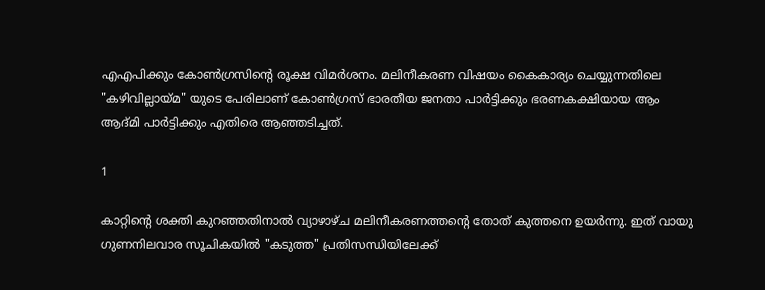എഎപിക്കും കോൺഗ്രസിന്റെ രൂക്ഷ വിമർശനം. മലിനീകരണ വിഷയം കൈകാര്യം ചെയ്യുന്നതിലെ "കഴിവില്ലായ്മ" യുടെ പേരിലാണ് കോൺഗ്രസ് ഭാരതീയ ജനതാ പാർട്ടിക്കും ഭരണകക്ഷിയായ ആം ആദ്മി പാർട്ടിക്കും എതിരെ ആഞ്ഞടിച്ചത്.

1

കാറ്റിന്റെ ശക്തി കുറഞ്ഞതിനാൽ വ്യാഴാഴ്ച മലിനീകരണത്തന്റെ തോത് കുത്തനെ ഉയർന്നു. ഇത് വായു ഗുണനിലവാര സൂചികയിൽ "കടുത്ത" പ്രതിസന്ധിയിലേക്ക്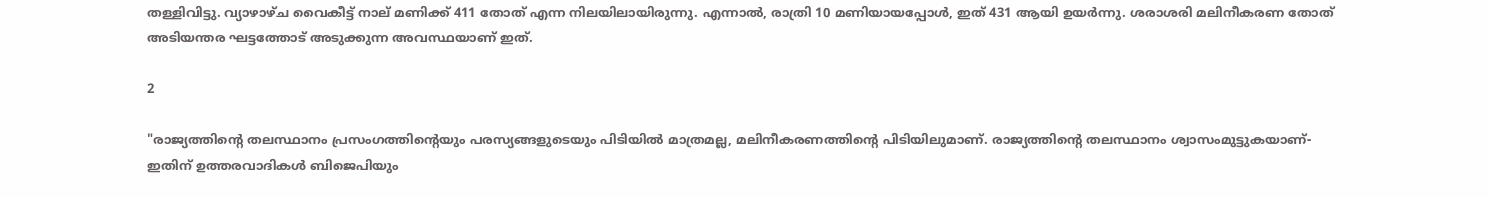തള്ളിവിട്ടു. വ്യാഴാഴ്ച വൈകീട്ട് നാല് മണിക്ക് 411 തോത് എന്ന നിലയിലായിരുന്നു. എന്നാൽ, രാത്രി 10 മണിയായപ്പോൾ, ഇത് 431 ആയി ഉയർന്നു. ശരാശരി മലിനീകരണ തോത് അടിയന്തര ഘട്ടത്തോട് അടുക്കുന്ന അവസ്ഥയാണ് ഇത്.

2

"രാജ്യത്തിന്റെ തലസ്ഥാനം പ്രസംഗത്തിന്റെയും പരസ്യങ്ങളുടെയും പിടിയിൽ മാത്രമല്ല, മലിനീകരണത്തിന്റെ പിടിയിലുമാണ്. രാജ്യത്തിന്റെ തലസ്ഥാനം ശ്വാസംമുട്ടുകയാണ്- ഇതിന് ഉത്തരവാദികൾ ബിജെപിയും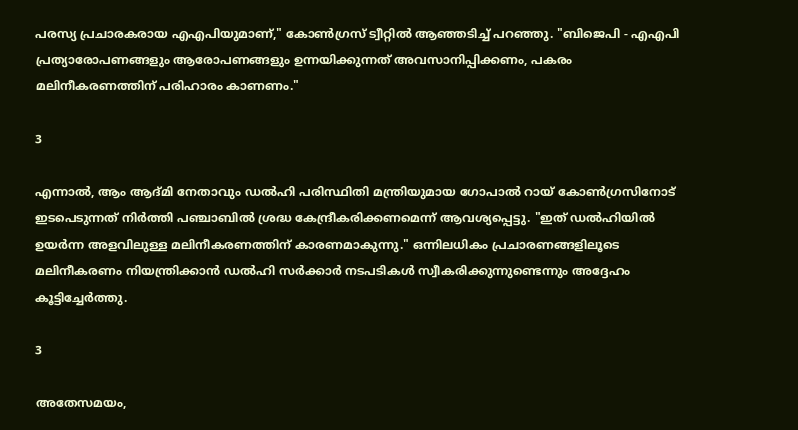പരസ്യ പ്രചാരകരായ എഎപിയുമാണ്," കോൺഗ്രസ് ട്വീറ്റിൽ ആഞ്ഞടിച്ച് പറഞ്ഞു. "ബിജെപി - എഎപി പ്രത്യാരോപണങ്ങളും ആരോപണങ്ങളും ഉന്നയിക്കുന്നത് അവസാനിപ്പിക്കണം, പകരം മലിനീകരണത്തിന് പരിഹാരം കാണണം."

3

എന്നാൽ, ആം ആദ്മി നേതാവും ഡൽഹി പരിസ്ഥിതി മന്ത്രിയുമായ ഗോപാൽ റായ് കോൺഗ്രസിനോട് ഇടപെടുന്നത് നിർത്തി പഞ്ചാബിൽ ശ്രദ്ധ കേന്ദ്രീകരിക്കണമെന്ന് ആവശ്യപ്പെട്ടു. "ഇത് ഡൽഹിയിൽ ഉയർന്ന അളവിലുള്ള മലിനീകരണത്തിന് കാരണമാകുന്നു." ഒന്നിലധികം പ്രചാരണങ്ങളിലൂടെ മലിനീകരണം നിയന്ത്രിക്കാൻ ഡൽഹി സർക്കാർ നടപടികൾ സ്വീകരിക്കുന്നുണ്ടെന്നും അദ്ദേഹം കൂട്ടിച്ചേർത്തു.

3

അതേസമയം,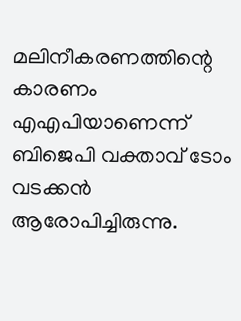മലിനീകരണത്തിന്റെ കാരണം എഎപിയാണെന്ന് ബിജെപി വക്താവ് ടോം വടക്കൻ ആരോപിച്ചിരുന്നു.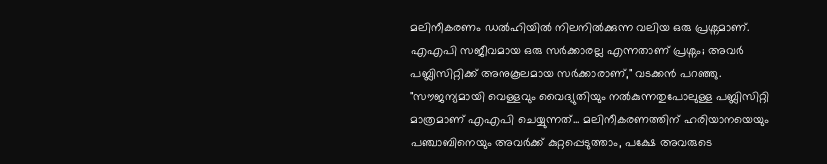മലിനീകരണം ഡൽഹിയിൽ നിലനിൽക്കുന്ന വലിയ ഒരു പ്രശ്നമാണ്. എഎപി സജീവമായ ഒരു സർക്കാരല്ല എന്നതാണ് പ്രശ്നം; അവർ പബ്ലിസിറ്റിക്ക് അനുകൂലമായ സർക്കാരാണ്," വടക്കൻ പറഞ്ഞു. "സൗജന്യമായി വെള്ളവും വൈദ്യുതിയും നൽകുന്നതുപോലുള്ള പബ്ലിസിറ്റി മാത്രമാണ് എഎപി ചെയ്യുന്നത്... മലിനീകരണത്തിന് ഹരിയാനയെയും പഞ്ചാബിനെയും അവർക്ക് കുറ്റപ്പെടുത്താം, പക്ഷേ അവരുടെ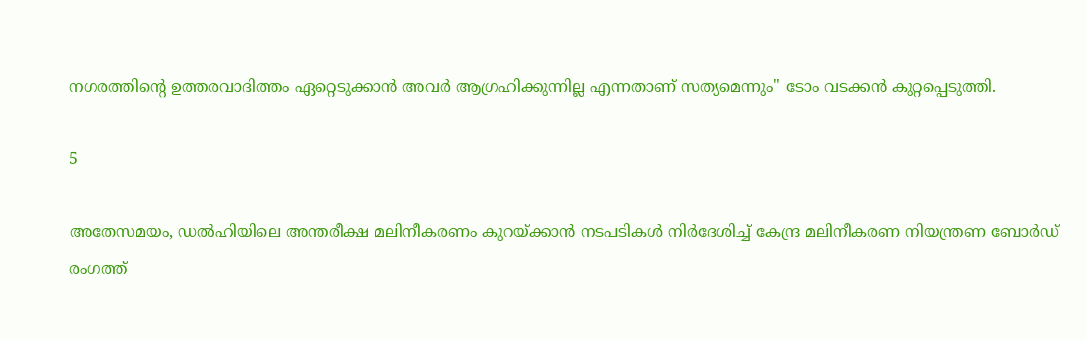നഗരത്തിന്റെ ഉത്തരവാദിത്തം ഏറ്റെടുക്കാൻ അവർ ആഗ്രഹിക്കുന്നില്ല എന്നതാണ് സത്യമെന്നും" ടോം വടക്കൻ കുറ്റപ്പെടുത്തി.

5

അതേസമയം, ഡൽഹിയിലെ അന്തരീക്ഷ മലിനീകരണം കുറയ്ക്കാൻ നടപടികൾ നിർദേശിച്ച് കേന്ദ്ര മലിനീകരണ നിയന്ത്രണ ബോർഡ് രംഗത്ത്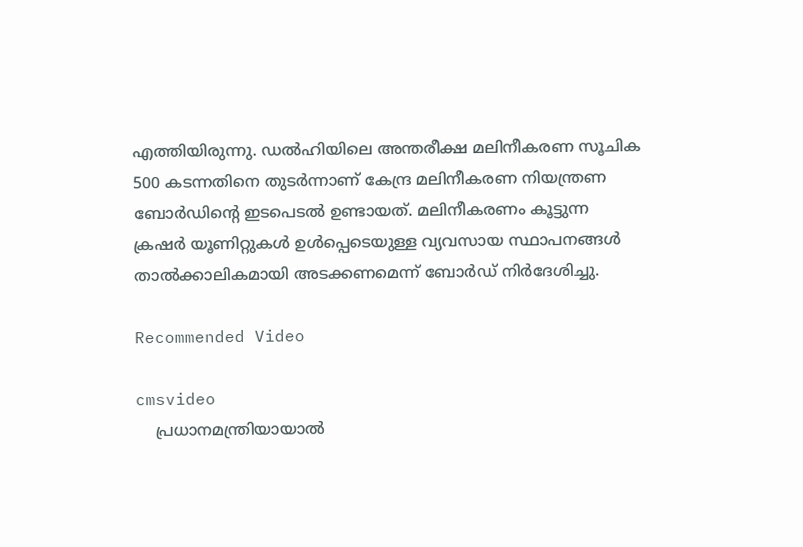എത്തിയിരുന്നു. ഡൽഹിയിലെ അന്തരീക്ഷ മലിനീകരണ സൂചിക 500 കടന്നതിനെ തുടർന്നാണ് കേന്ദ്ര മലിനീകരണ നിയന്ത്രണ ബോർഡിന്റെ ഇടപെടൽ ഉണ്ടായത്. മലിനീകരണം കൂട്ടുന്ന ക്രഷർ യൂണിറ്റുകൾ ഉൾപ്പെടെയുള്ള വ്യവസായ സ്ഥാപനങ്ങൾ താൽക്കാലികമായി അടക്കണമെന്ന് ബോർഡ് നിർദേശിച്ചു.

Recommended Video

cmsvideo
    പ്രധാനമന്ത്രിയായാൽ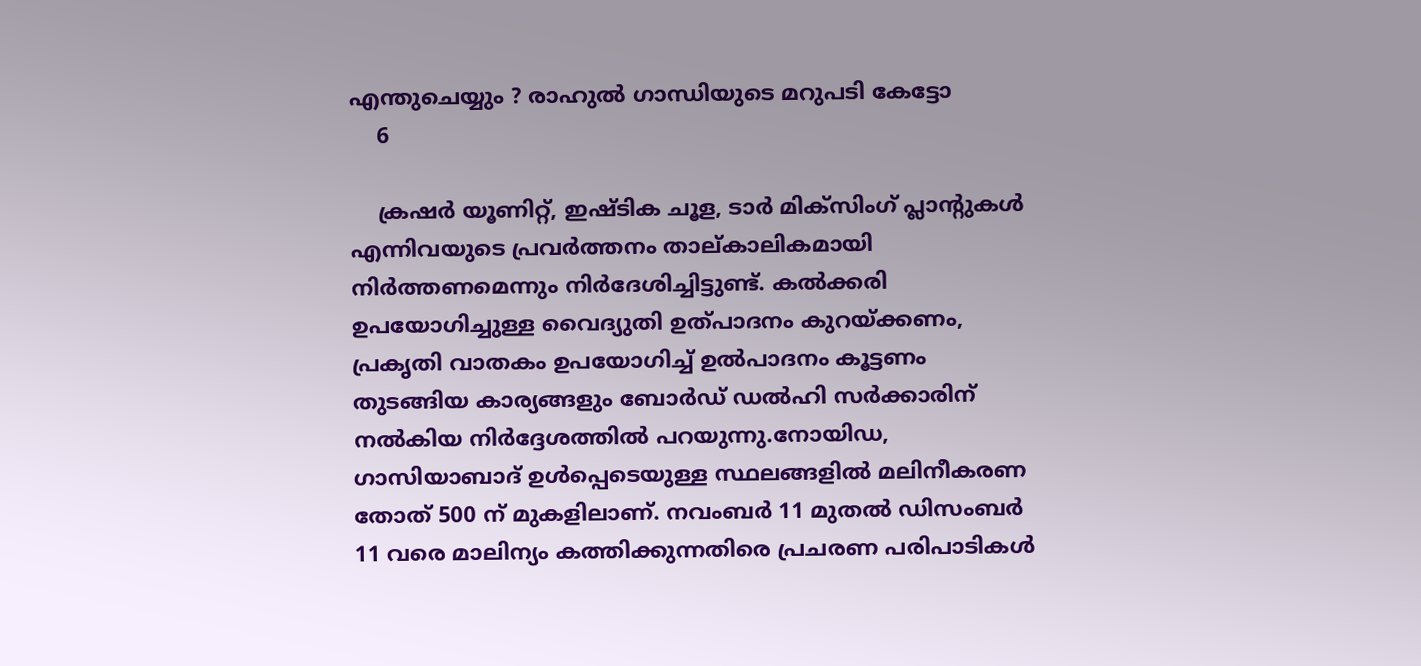എന്തുചെയ്യും ? രാഹുൽ ഗാന്ധിയുടെ മറുപടി കേട്ടോ
    6

    ക്രഷർ യൂണിറ്റ്, ഇഷ്ടിക ചൂള, ടാർ മിക്‌സിംഗ് പ്ലാന്റുകൾ എന്നിവയുടെ പ്രവർത്തനം താല്കാലികമായി നിർത്തണമെന്നും നിർദേശിച്ചിട്ടുണ്ട്. കൽക്കരി ഉപയോഗിച്ചുള്ള വൈദ്യുതി ഉത്പാദനം കുറയ്ക്കണം, പ്രകൃതി വാതകം ഉപയോഗിച്ച് ഉൽപാദനം കൂട്ടണം തുടങ്ങിയ കാര്യങ്ങളും ബോർഡ് ഡൽഹി സർക്കാരിന് നൽകിയ നിർദ്ദേശത്തിൽ പറയുന്നു.നോയിഡ, ഗാസിയാബാദ് ഉൾപ്പെടെയുള്ള സ്ഥലങ്ങളിൽ മലിനീകരണ തോത് 500 ന് മുകളിലാണ്. നവംബർ 11 മുതൽ ഡിസംബർ 11 വരെ മാലിന്യം കത്തിക്കുന്നതിരെ പ്രചരണ പരിപാടികൾ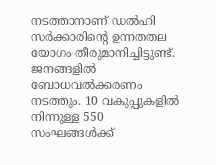നടത്താനാണ് ഡൽഹി സർക്കാരിന്റെ ഉന്നതതല യോഗം തീരുമാനിച്ചിട്ടുണ്ട്. ജനങ്ങളിൽ ബോധവൽക്കരണം നടത്തും. 10 വകുപ്പുകളിൽ നിന്നുള്ള 550 സംഘങ്ങൾക്ക്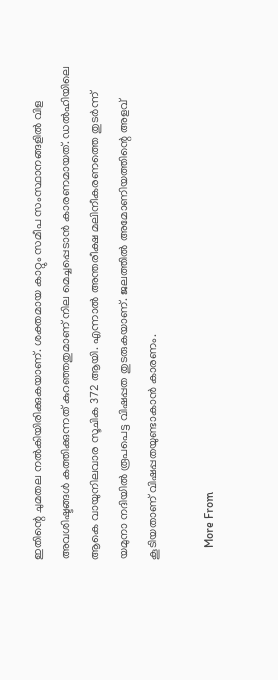ഇതിന്റെ ചുമതല നൽകിയിരിക്കുകയാണ്. ശക്തമായ കാറ്റും സമീപ സംസ്ഥാനങ്ങളിൽ വിള അവശിഷ്ടങ്ങൾ കത്തിക്കുന്നത് കുറഞ്ഞതുമാണ് നില മെച്ചപ്പെടാൻ കാരണമായത്. ഡൽഹിയിലെ ആകെ വായുനിലവാര സൂചിക 372 ആയി. എന്നാൽ അന്തരീക്ഷ മലിനീകരണത്തെ തുടർന്ന് യമുനാ നദിയിൽ രൂപപെട്ട വിഷപ്പത തുടരുകയാണ്. ജലത്തിൽ അമോണിയത്തിന്റെ അളവ് കൂടിയതാണ് വിഷപ്പതയുണ്ടാകാൻ കാരണം.

    More From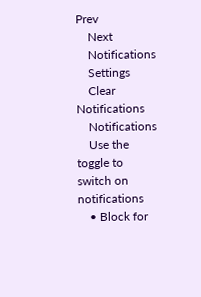Prev
    Next
    Notifications
    Settings
    Clear Notifications
    Notifications
    Use the toggle to switch on notifications
    • Block for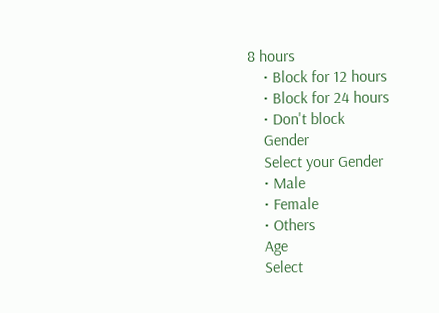8 hours
    • Block for 12 hours
    • Block for 24 hours
    • Don't block
    Gender
    Select your Gender
    • Male
    • Female
    • Others
    Age
    Select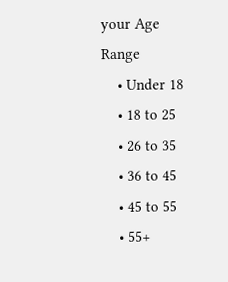your Age Range
    • Under 18
    • 18 to 25
    • 26 to 35
    • 36 to 45
    • 45 to 55
    • 55+